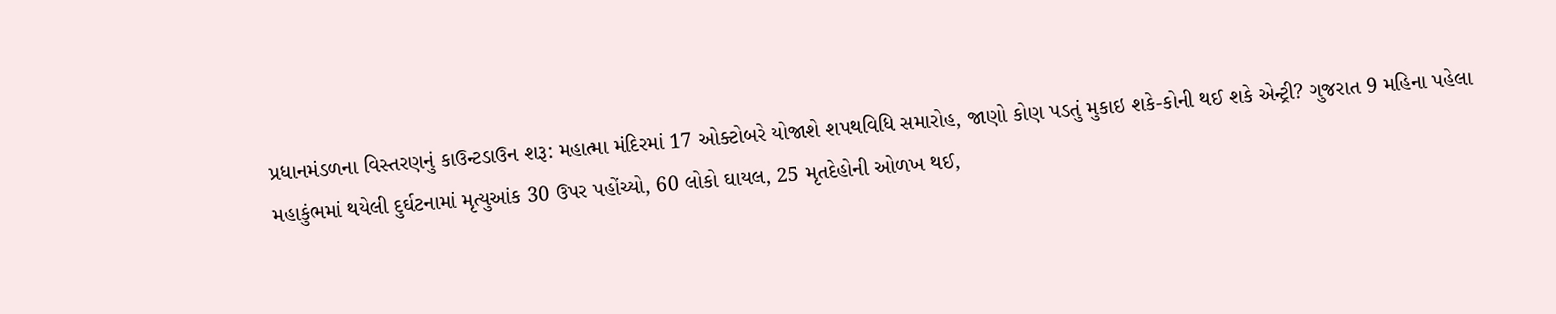પ્રધાનમંડળના વિસ્તરણનું કાઉન્ટડાઉન શરૂ: મહાત્મા મંદિરમાં 17 ઓક્ટોબરે યોજાશે શપથવિધિ સમારોહ, જાણો કોણ પડતું મુકાઇ શકે-કોની થઈ શકે એન્ટ્રી? ગુજરાત 9 મહિના પહેલા
મહાકુંભમાં થયેલી દુર્ઘટનામાં મૃત્યુઆંક 30 ઉપર પહોંચ્યો, 60 લોકો ઘાયલ, 25 મૃતદેહોની ઓળખ થઈ,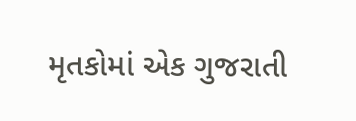મૃતકોમાં એક ગુજરાતી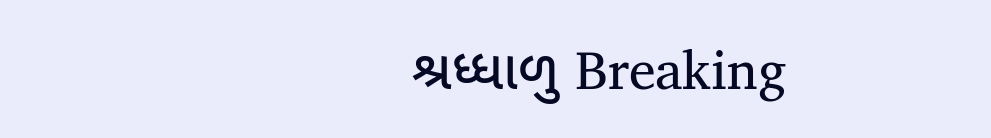શ્રધ્ધાળુ Breaking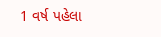1 વર્ષ પહેલા